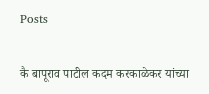Posts

कै बापूराव पाटील कदम करकाळेकर यांच्या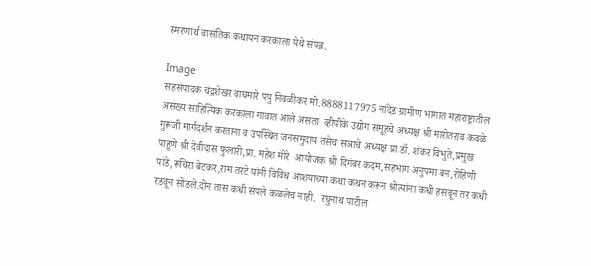स्मरणार्थ वासंतिक कथायन करकाला येथे संपन्न.

Image
सहसंपादक चंद्रशेखर वाघमारे पपु निवळीकर मो.8888117975 नांदेड ग्रामीण भागात महाराष्ट्रातील असंख्य साहित्यिक करकाला गावात आले असता  व्हीपीके उद्योग समूहचे अध्यक्ष श्री मारोतराव कवळे गुरूजी मार्गदर्शन करताना व उपस्थित जनसमुदाय तसेच सञाचे अध्यक्ष प्रा डॉ. शंकर विभुते,प्रमुख पाहुणे श्री देवीदास फुलारी,प्रा. महेश मोरे  आयोजक श्री दिगंबर कदम,सहभाग अनुपमा बन,रोहिणी पांडे,रूचिरा बेटकर,राम तरटे यांनी विविध आशयाच्या कथा कथन करून श्रोत्यांना कधी हसवून तर कधी रडवून सोडले.दोन तास कधी संपले कळलेच नाही.  रघुनाथ पाटील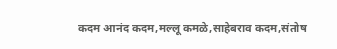कदम आनंद कदम,मल्लू कमळे,साहेबराव कदम,संतोष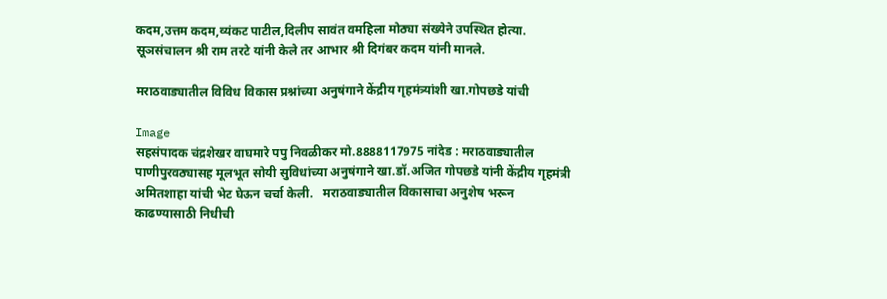कदम,उत्तम कदम,व्यंकट पाटील,दिलीप सावंत वमहिला मोठ्या संख्येने उपस्थित होत्या. सूञसंचालन श्री राम तरटे यांनी केले तर आभार श्री दिगंबर कदम यांनी मानले.

मराठवाड्यातील विविध विकास प्रश्नांच्या अनुषंगाने केंद्रीय गृहमंत्र्यांशी खा.गोपछडे यांची

Image
सहसंपादक चंद्रशेखर वाघमारे पपु निवळीकर मो.8888117975 नांदेड : मराठवाड्यातील पाणीपुरवठ्यासह मूलभूत सोयी सुविधांच्या अनुषंगाने खा.डॉ.अजित गोपछडे यांनी केंद्रीय गृहमंत्री अमितशाहा यांची भेट घेऊन चर्चा केली.   मराठवाड्यातील विकासाचा अनुशेष भरून काढण्यासाठी निधीची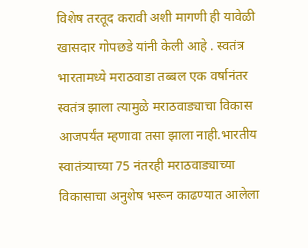विशेष तरतूद करावी अशी मागणी ही यावेळी खासदार गोपछडे यांनी केली आहे . स्वतंत्र भारतामध्ये मराठवाडा तब्बल एक वर्षानंतर स्वतंत्र झाला त्यामुळे मराठवाड्याचा विकास आजपर्यंत म्हणावा तसा झाला नाही.भारतीय स्वातंत्र्याच्या 75 नंतरही मराठवाड्याच्या विकासाचा अनुशेष भरून काढण्यात आलेला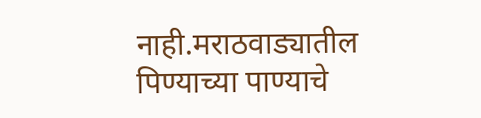नाही.मराठवाड्यातील पिण्याच्या पाण्याचे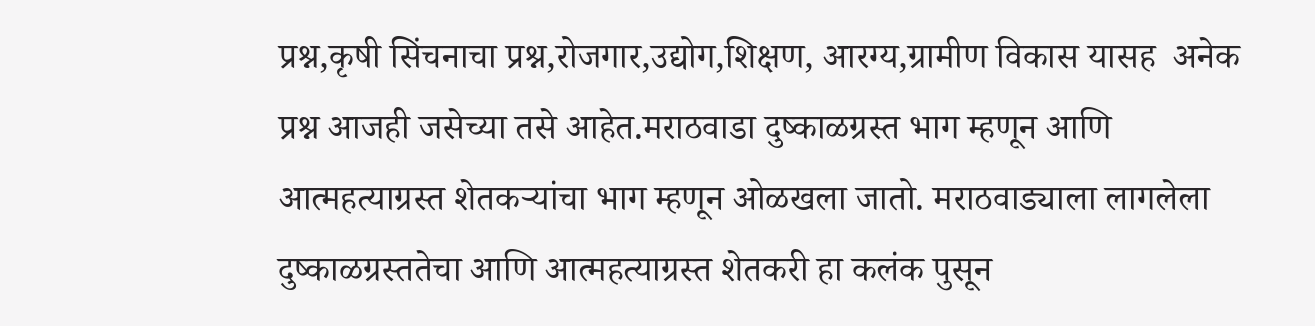प्रश्न,कृषी सिंचनाचा प्रश्न,रोजगार,उद्योग,शिक्षण, आरग्य,ग्रामीण विकास यासह  अनेक प्रश्न आजही जसेच्या तसे आहेत.मराठवाडा दुष्काळग्रस्त भाग म्हणून आणि आत्महत्याग्रस्त शेतकऱ्यांचा भाग म्हणून ओळखला जातो. मराठवाड्याला लागलेला दुष्काळग्रस्ततेचा आणि आत्महत्याग्रस्त शेतकरी हा कलंक पुसून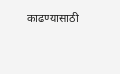काढण्यासाठी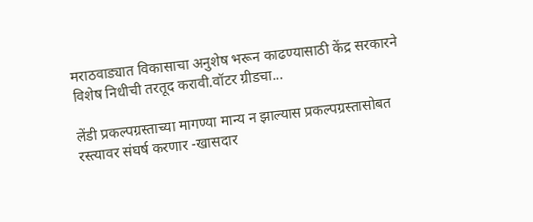मराठवाड्यात विकासाचा अनुशेष भरून काढण्यासाठी केंद्र सरकारने विशेष निधीची तरतूद करावी.वॉटर ग्रीडचा...

लेंडी प्रकल्पग्रस्ताच्या मागण्या मान्य न झाल्यास प्रकल्पग्रस्तासोबत रस्त्यावर संघर्ष करणार -खासदार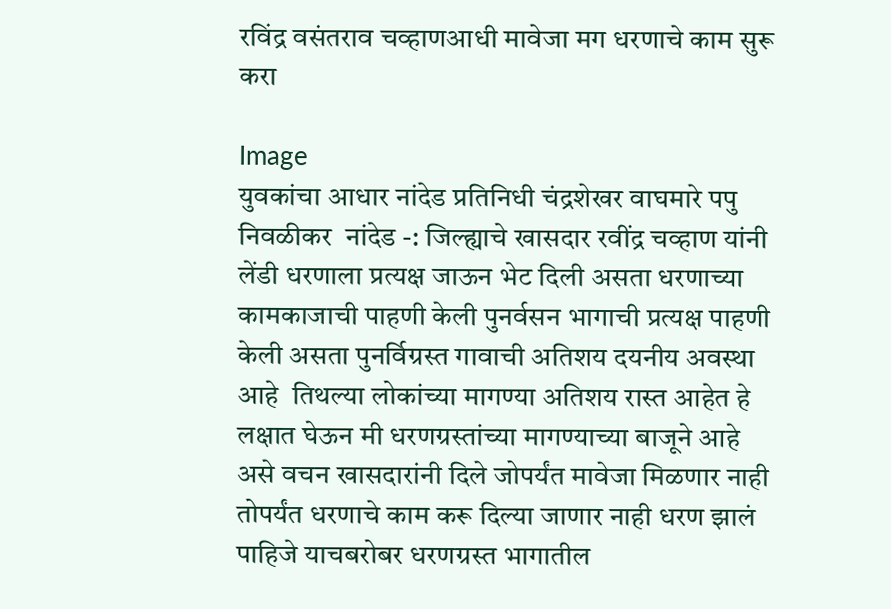रविंद्र वसंतराव चव्हाणआधी मावेजा मग धरणाचे काम सुरू करा

Image
युवकांचा आधार नांदेड प्रतिनिधी चंद्रशेखर वाघमारे पपु निवळीकर  नांदेड -: जिल्ह्याचे खासदार रवींद्र चव्हाण यांनी लेंडी धरणाला प्रत्यक्ष जाऊन भेट दिली असता धरणाच्या कामकाजाची पाहणी केली पुनर्वसन भागाची प्रत्यक्ष पाहणी केली असता पुनर्विग्रस्त गावाची अतिशय दयनीय अवस्था आहे  तिथल्या लोकांच्या मागण्या अतिशय रास्त आहेत हे लक्षात घेऊन मी धरणग्रस्तांच्या मागण्याच्या बाजूने आहे असे वचन खासदारांनी दिले जोपर्यंत मावेजा मिळणार नाही तोपर्यंत धरणाचे काम करू दिल्या जाणार नाही धरण झालं पाहिजे याचबरोबर धरणग्रस्त भागातील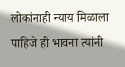लोकांनाही न्याय मिळाला पाहिजे ही भावना त्यांनी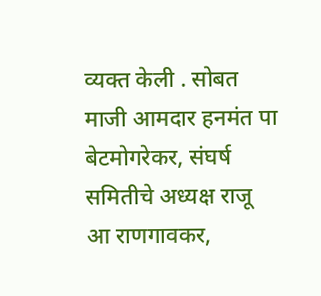व्यक्त केली . सोबत माजी आमदार हनमंत पा बेटमोगरेकर, संघर्ष समितीचे अध्यक्ष राजू आ राणगावकर,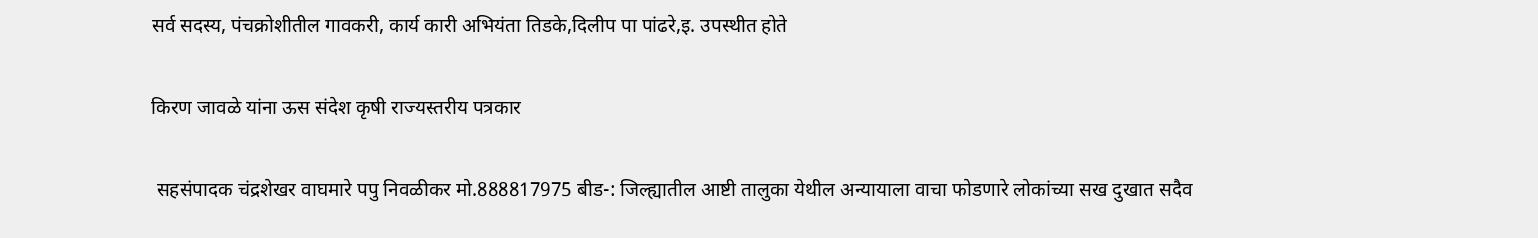सर्व सदस्य, पंचक्रोशीतील गावकरी, कार्य कारी अभियंता तिडके,दिलीप पा पांढरे,इ. उपस्थीत होते

किरण जावळे यांना ऊस संदेश कृषी राज्यस्तरीय पत्रकार

 सहसंपादक चंद्रशेखर वाघमारे पपु निवळीकर मो.888817975 बीड-: जिल्ह्यातील आष्टी तालुका येथील अन्यायाला वाचा फोडणारे लोकांच्या सख दुखात सदैव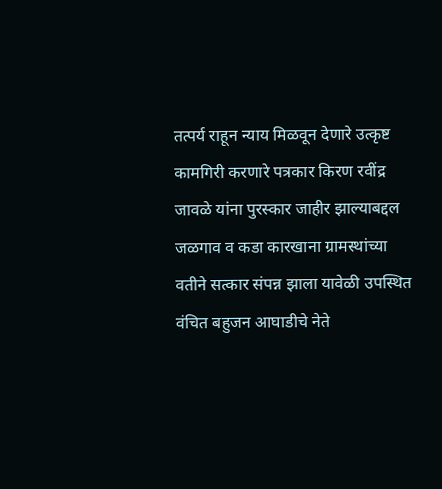तत्पर्य राहून न्याय मिळवून देणारे उत्कृष्ट कामगिरी करणारे पत्रकार किरण रवींद्र जावळे यांना पुरस्कार जाहीर झाल्याबद्दल जळगाव व कडा कारखाना ग्रामस्थांच्या वतीने सत्कार संपन्न झाला यावेळी उपस्थित वंचित बहुजन आघाडीचे नेते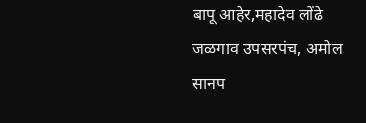बापू आहेर,महादेव लोंढे जळगाव उपसरपंच, अमोल सानप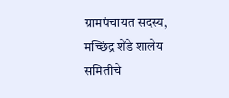ग्रामपंचायत सदस्य, मच्छिंद्र शेंडे शालेय समितीचे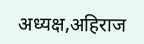अध्यक्ष,अहिराज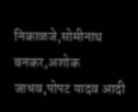निकाळजे,सोमीनाथ बनकर,अशोक जाधव,पोपट यादव आदी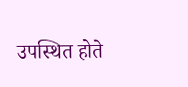उपस्थित होते